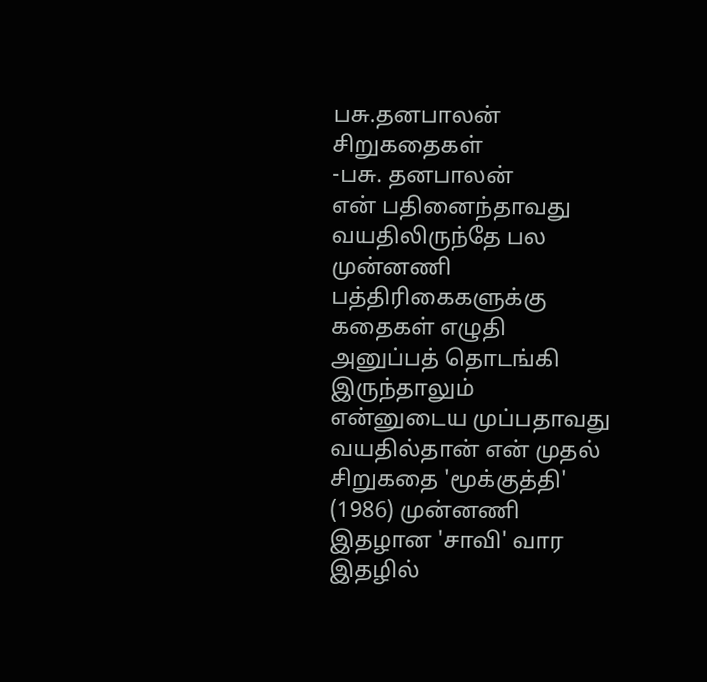பசு.தனபாலன் சிறுகதைகள்
-பசு. தனபாலன்
என் பதினைந்தாவது வயதிலிருந்தே பல முன்னணி பத்திரிகைகளுக்கு கதைகள் எழுதி அனுப்பத் தொடங்கி இருந்தாலும் என்னுடைய முப்பதாவது வயதில்தான் என் முதல் சிறுகதை 'மூக்குத்தி' (1986) முன்னணி இதழான 'சாவி' வார இதழில்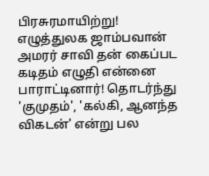பிரசுரமாயிற்று! எழுத்துலக ஜாம்பவான் அமரர் சாவி தன் கைப்பட கடிதம் எழுதி என்னை பாராட்டினார்! தொடர்ந்து 'குமுதம்', 'கல்கி, ஆனந்த விகடன்' என்று பல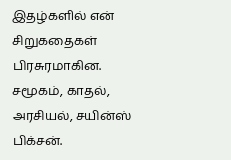இதழ்களில் என் சிறுகதைகள் பிரசுரமாகின. சமூகம், காதல், அரசியல், சயின்ஸ் பிக்சன்.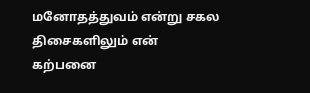மனோதத்துவம் என்று சகல திசைகளிலும் என் கற்பனை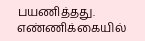பயணித்தது. எண்ணிக்கையில்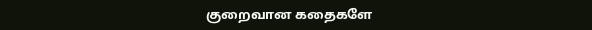குறைவான கதைகளே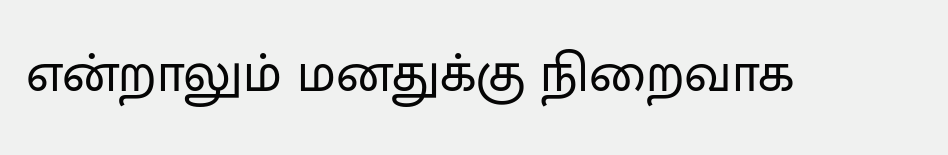என்றாலும் மனதுக்கு நிறைவாக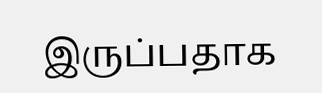இருப்பதாக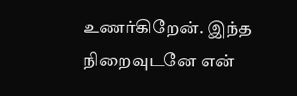உணர்கிறேன். இந்த நிறைவுடனே என்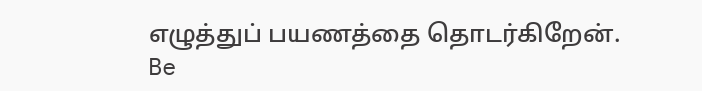எழுத்துப் பயணத்தை தொடர்கிறேன்.
Be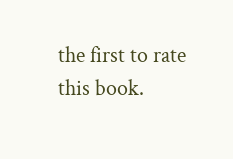the first to rate this book.